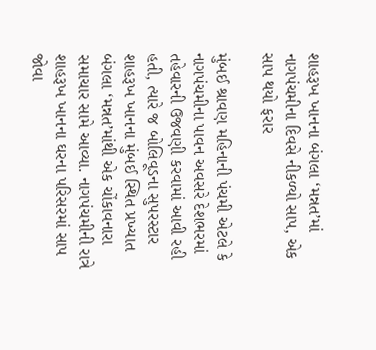શાહરૂખ ખાનના બંગલા ‘મન્નત’માં નાગપંચમીના દિવસે નીકળ્યો સાપ, એક સાપ થયો ફરાર

મુંબઈ શ્રાવણ મહિનાની પંચમી એટલે કે નાગપંચમીના પાવન અવસરે દેશભરમાં તહેવારની ઉજવણી કરવામાં આવી રહી હતી, ત્યારે જ બોલિવૂડના સુપરસ્ટાર શાહરૂખ ખાનના મુંબઈ સ્થિત પ્રખ્યાત બંગલા ‘મન્નત’માંથી એક ચોંકાવનારા સમાચાર સામે આવ્યા. નાગપંચમીની રાત્રે શાહરૂખ ખાનના ઘરના પરિસરમાં સાપ જોવા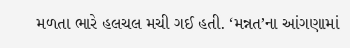મળતા ભારે હલચલ મચી ગઈ હતી. ‘મન્નત’ના આંગણામાં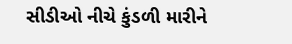સીડીઓ નીચે કુંડળી મારીને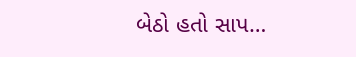બેઠો હતો સાપ…